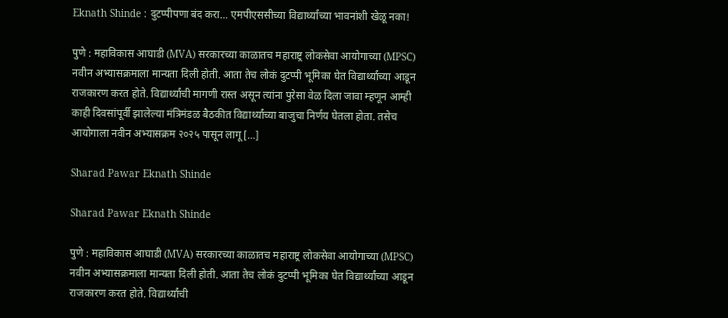Eknath Shinde : दुटप्पीपणा बंद करा… एमपीएससीच्या विद्यार्थ्यांच्या भावनांशी खेळू नका!

पुणे : महाविकास आघाडी (MVA) सरकारच्या काळातच महाराष्ट्र लोकसेवा आयोगाच्या (MPSC) नवीन अभ्यासक्रमाला मान्यता दिली होती. आता तेच लोकं दुटप्पी भूमिका घेत विद्यार्थ्यांच्या आडून राजकारण करत होते. विद्यार्थ्यांची मागणी रास्त असून त्यांना पुरेसा वेळ दिला जावा म्हणून आम्ही काही दिवसांपूर्वी झालेल्या मंत्रिमंडळ बैठकीत विद्यार्थ्यांच्या बाजुचा निर्णय घेतला होता. तसेच आयोगाला नवीन अभ्यासक्रम २०२५ पासून लागू […]

Sharad Pawar Eknath Shinde

Sharad Pawar Eknath Shinde

पुणे : महाविकास आघाडी (MVA) सरकारच्या काळातच महाराष्ट्र लोकसेवा आयोगाच्या (MPSC) नवीन अभ्यासक्रमाला मान्यता दिली होती. आता तेच लोकं दुटप्पी भूमिका घेत विद्यार्थ्यांच्या आडून राजकारण करत होते. विद्यार्थ्यांची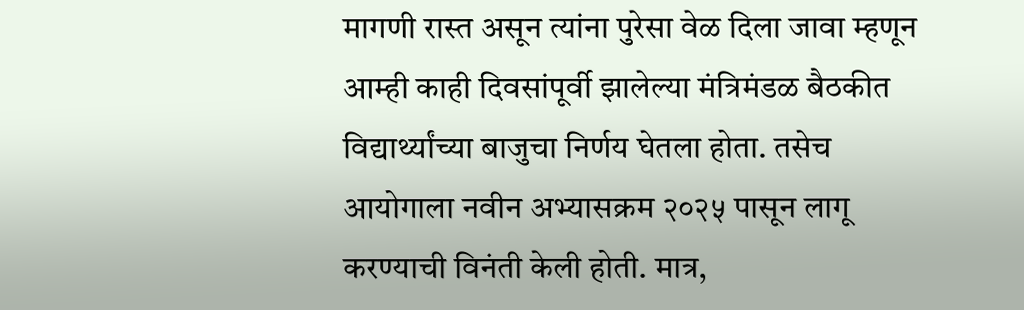मागणी रास्त असून त्यांना पुरेसा वेळ दिला जावा म्हणून आम्ही काही दिवसांपूर्वी झालेल्या मंत्रिमंडळ बैठकीत विद्यार्थ्यांच्या बाजुचा निर्णय घेतला होता. तसेच आयोगाला नवीन अभ्यासक्रम २०२५ पासून लागू करण्याची विनंती केली होती. मात्र,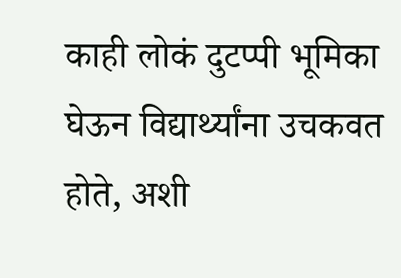काही लोकं दुटप्पी भूमिका घेऊन विद्यार्थ्यांना उचकवत होते, अशी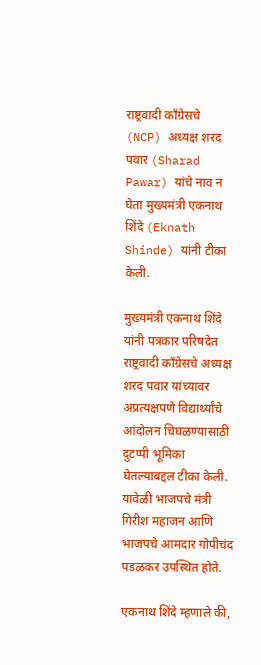राष्ट्रवादी काँग्रेसचे (NCP) अध्यक्ष शरद पवार (Sharad Pawar) यांचे नाव न घेता मुख्यमंत्री एकनाथ शिंदे (Eknath Shinde) यांनी टीका केली.

मुख्यमंत्री एकनाथ शिंदे यांनी पत्रकार परिषदेत राष्ट्रवादी काँग्रेसचे अध्यक्ष शरद पवार यांच्यावर अप्रत्यक्षपणे विद्यार्थ्यांचे आंदोलन चिघळण्यासाठी दुटप्पी भूमिका घेतल्याबद्दल टीका केली. यावेळी भाजपचे मंत्री गिरीश महाजन आणि भाजपचे आमदार गोपीचंद पडळकर उपस्थित होते.

एकनाथ शिंदे म्हणाले की,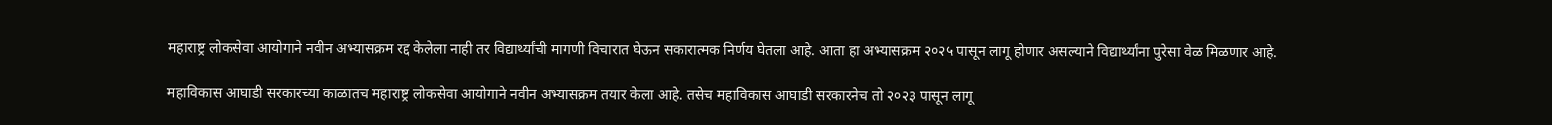महाराष्ट्र लोकसेवा आयोगाने नवीन अभ्यासक्रम रद्द केलेला नाही तर विद्यार्थ्यांची मागणी विचारात घेऊन सकारात्मक निर्णय घेतला आहे. आता हा अभ्यासक्रम २०२५ पासून लागू होणार असल्याने विद्यार्थ्यांना पुरेसा वेळ मिळणार आहे.

महाविकास आघाडी सरकारच्या काळातच महाराष्ट्र लोकसेवा आयोगाने नवीन अभ्यासक्रम तयार केला आहे. तसेच महाविकास आघाडी सरकारनेच तो २०२३ पासून लागू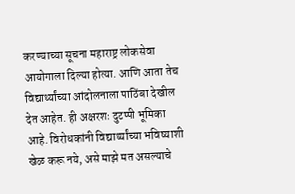करण्याच्या सूचना महाराष्ट्र लोकसेवा आयोगाला दिल्या होत्या. आणि आता तेच विद्यार्थ्यांच्या आंदोलनाला पाठिंबा देखील देत आहेत. ही अक्षरशः दुटप्पी भूमिका आहे. विरोधकांनी विद्यार्थ्यांच्या भविष्याशी खेळ करू नये, असे माझे मत असल्याचे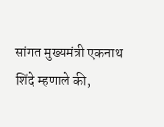सांगत मुख्यमंत्री एकनाथ शिंदे म्हणाले की,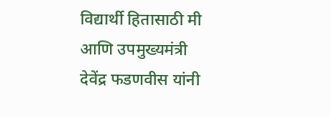विद्यार्थी हितासाठी मी आणि उपमुख्यमंत्री देवेंद्र फडणवीस यांनी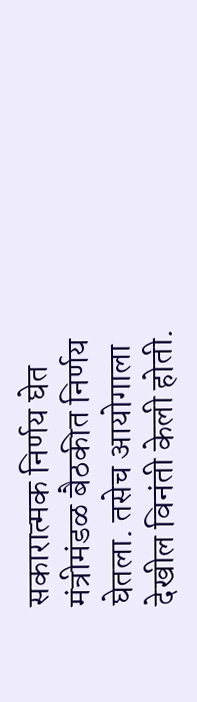सकारात्मक निर्णय घेत मंत्रीमंडळ बैठकीत निर्णय घेतला. तसेच आयोगाला देखील विनंती केली होती.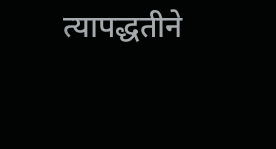त्यापद्धतीने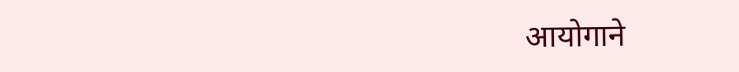आयोगाने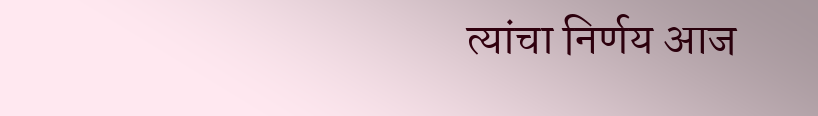त्यांचा निर्णय आज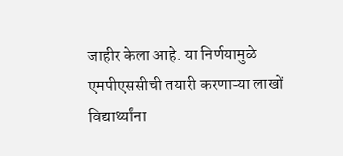जाहीर केला आहे. या निर्णयामुळे एमपीएससीची तयारी करणाऱ्या लाखों विद्यार्थ्यांना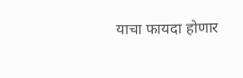याचा फायदा होणार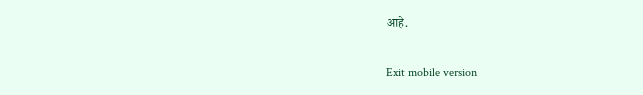आहे.

Exit mobile version